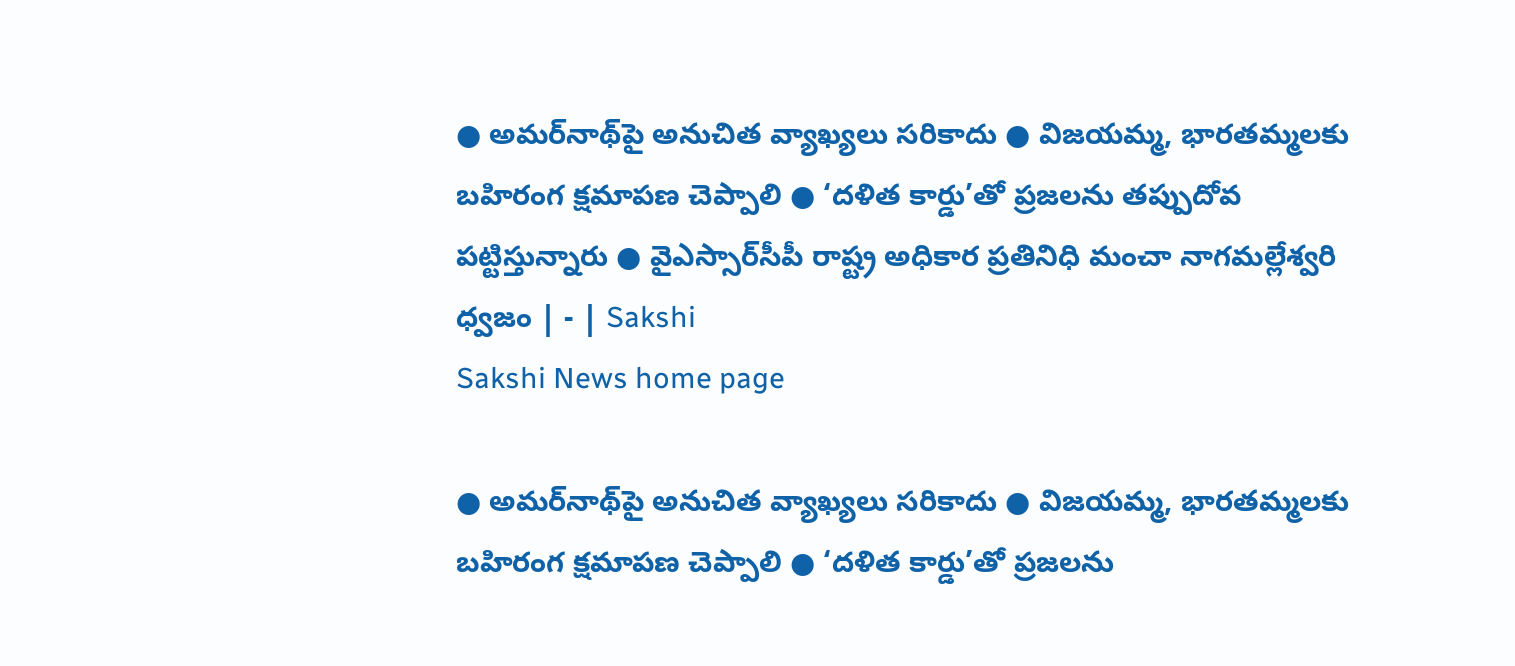● అమర్‌నాథ్‌పై అనుచిత వ్యాఖ్యలు సరికాదు ● విజయమ్మ, భారతమ్మలకు బహిరంగ క్షమాపణ చెప్పాలి ● ‘దళిత కార్డు’తో ప్రజలను తప్పుదోవ పట్టిస్తున్నారు ● వైఎస్సార్‌సీపీ రాష్ట్ర అధికార ప్రతినిధి మంచా నాగమల్లేశ్వరి ధ్వజం | - | Sakshi
Sakshi News home page

● అమర్‌నాథ్‌పై అనుచిత వ్యాఖ్యలు సరికాదు ● విజయమ్మ, భారతమ్మలకు బహిరంగ క్షమాపణ చెప్పాలి ● ‘దళిత కార్డు’తో ప్రజలను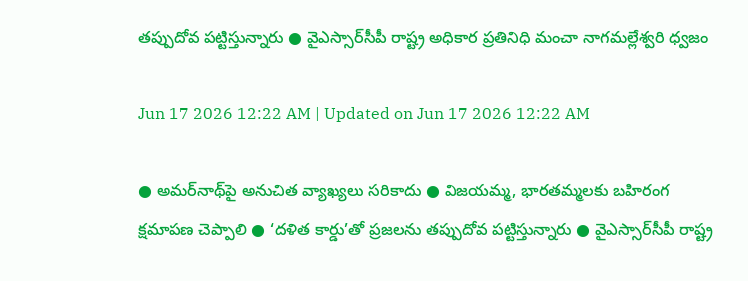తప్పుదోవ పట్టిస్తున్నారు ● వైఎస్సార్‌సీపీ రాష్ట్ర అధికార ప్రతినిధి మంచా నాగమల్లేశ్వరి ధ్వజం

Jun 17 2026 12:22 AM | Updated on Jun 17 2026 12:22 AM

● అమర్‌నాథ్‌పై అనుచిత వ్యాఖ్యలు సరికాదు ● విజయమ్మ, భారతమ్మలకు బహిరంగ క్షమాపణ చెప్పాలి ● ‘దళిత కార్డు’తో ప్రజలను తప్పుదోవ పట్టిస్తున్నారు ● వైఎస్సార్‌సీపీ రాష్ట్ర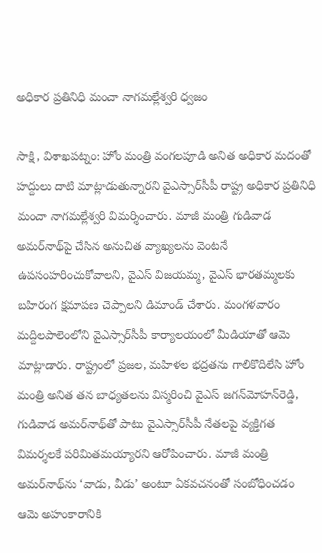అధికార ప్రతినిధి మంచా నాగమల్లేశ్వరి ధ్వజం

సాక్షి, విశాఖపట్నం: హోం మంత్రి వంగలపూడి అనిత అధికార మదంతో హద్దులు దాటి మాట్లాడుతున్నారని వైఎస్సార్‌సీపీ రాష్ట్ర అధికార ప్రతినిధి మంచా నాగమల్లేశ్వరి విమర్శించారు. మాజీ మంత్రి గుడివాడ అమర్‌నాథ్‌పై చేసిన అనుచిత వ్యాఖ్యలను వెంటనే ఉపసంహరించుకోవాలని, వైఎస్‌ విజయమ్మ, వైఎస్‌ భారతమ్మలకు బహిరంగ క్షమాపణ చెప్పాలని డిమాండ్‌ చేశారు. మంగళవారం మద్దిలపాలెంలోని వైఎస్సార్‌సీపీ కార్యాలయంలో మీడియాతో ఆమె మాట్లాడారు. రాష్ట్రంలో ప్రజల, మహిళల భద్రతను గాలికొదిలేసి హోం మంత్రి అనిత తన బాధ్యతలను విస్మరించి వైఎస్‌ జగన్‌మోహన్‌రెడ్డి, గుడివాడ అమర్‌నాథ్‌తో పాటు వైఎస్సార్‌సీపీ నేతలపై వ్యక్తిగత విమర్శలకే పరిమితమయ్యారని ఆరోపించారు. మాజీ మంత్రి అమర్‌నాథ్‌ను ‘వాడు, వీడు’ అంటూ ఏకవచనంతో సంబోధించడం ఆమె అహంకారానికి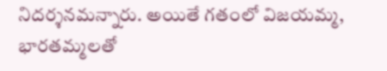నిదర్శనమన్నారు. అయితే గతంలో విజయమ్మ, భారతమ్మలతో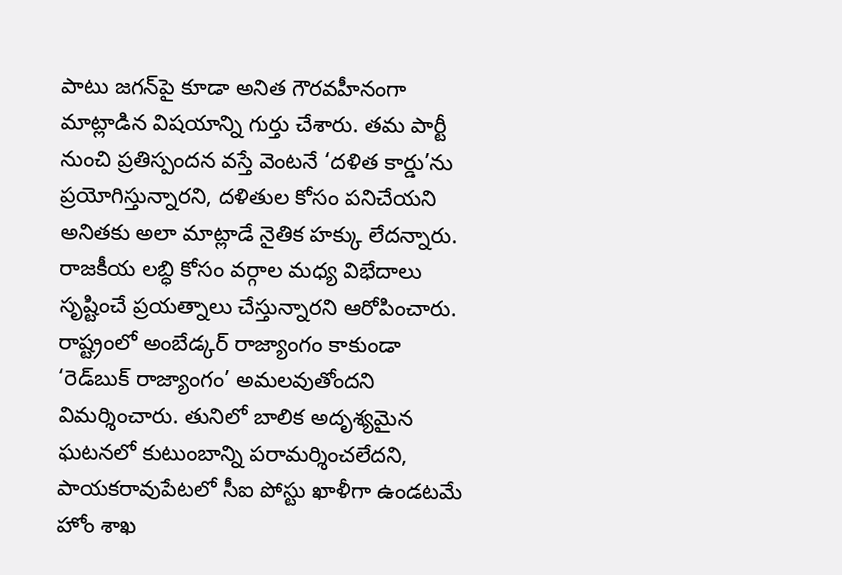పాటు జగన్‌పై కూడా అనిత గౌరవహీనంగా మాట్లాడిన విషయాన్ని గుర్తు చేశారు. తమ పార్టీ నుంచి ప్రతిస్పందన వస్తే వెంటనే ‘దళిత కార్డు’ను ప్రయోగిస్తున్నారని, దళితుల కోసం పనిచేయని అనితకు అలా మాట్లాడే నైతిక హక్కు లేదన్నారు. రాజకీయ లబ్ధి కోసం వర్గాల మధ్య విభేదాలు సృష్టించే ప్రయత్నాలు చేస్తున్నారని ఆరోపించారు. రాష్ట్రంలో అంబేడ్కర్‌ రాజ్యాంగం కాకుండా ‘రెడ్‌బుక్‌ రాజ్యాంగం’ అమలవుతోందని విమర్శించారు. తునిలో బాలిక అదృశ్యమైన ఘటనలో కుటుంబాన్ని పరామర్శించలేదని, పాయకరావుపేటలో సీఐ పోస్టు ఖాళీగా ఉండటమే హోం శాఖ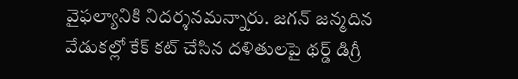వైఫల్యానికి నిదర్శనమన్నారు. జగన్‌ జన్మదిన వేడుకల్లో కేక్‌ కట్‌ చేసిన దళితులపై థర్డ్‌ డిగ్రీ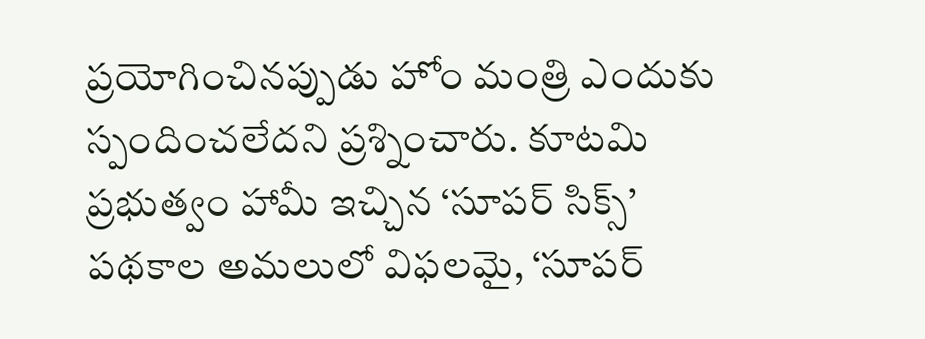ప్రయోగించినప్పుడు హోం మంత్రి ఎందుకు స్పందించలేదని ప్రశ్నించారు. కూటమి ప్రభుత్వం హామీ ఇచ్చిన ‘సూపర్‌ సిక్స్‌’ పథకాల అమలులో విఫలమై, ‘సూపర్‌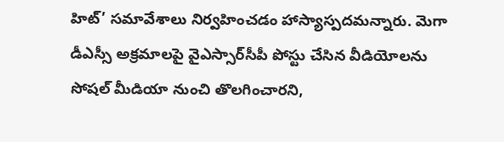హిట్‌’ సమావేశాలు నిర్వహించడం హాస్యాస్పదమన్నారు. మెగా డీఎస్సీ అక్రమాలపై వైఎస్సార్‌సీపీ పోస్టు చేసిన వీడియోలను సోషల్‌ మీడియా నుంచి తొలగించారని,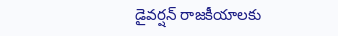డైవర్షన్‌ రాజకీయాలకు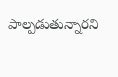పాల్పడుతున్నారని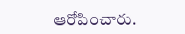ఆరోపించారు.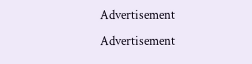Advertisement
Advertisement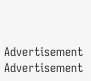Advertisement
Advertisement